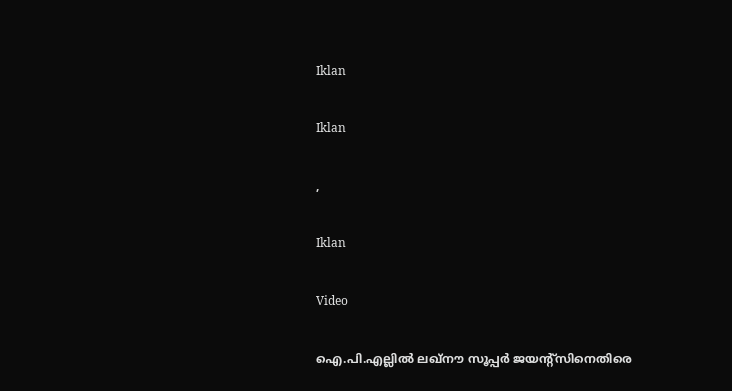Iklan

Iklan

,

Iklan

Video

ഐ.പി.എല്ലിൽ ലഖ്‌നൗ സൂപ്പർ ജയന്റ്‌സിനെതിരെ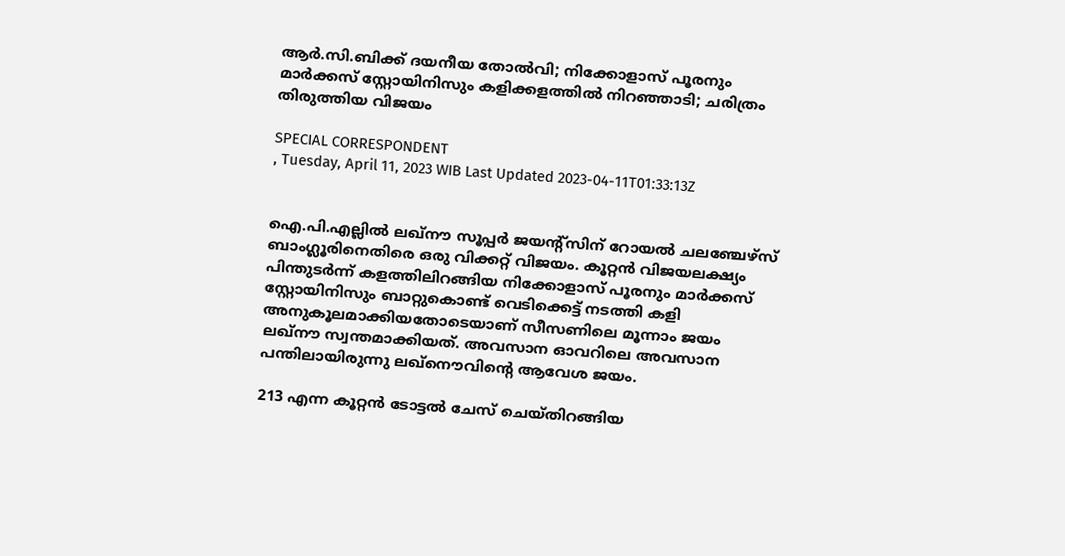ആർ.സി.ബിക്ക് ദയനീയ തോൽവി; നിക്കോളാസ് പൂരനും മാര്‍ക്കസ് സ്റ്റോയിനിസും കളിക്കളത്തിൽ നിറഞ്ഞാടി; ചരിത്രം തിരുത്തിയ വിജയം

SPECIAL CORRESPONDENT
, Tuesday, April 11, 2023 WIB Last Updated 2023-04-11T01:33:13Z


ഐ.പി.എല്ലിൽ ലഖ്‌നൗ സൂപ്പർ ജയന്‍റ്സിന് റോയൽ ചലഞ്ചേഴ്‌സ് ബാംഗ്ലൂരിനെതിരെ ഒരു വിക്കറ്റ് വിജയം. കൂറ്റൻ വിജയലക്ഷ്യം പിന്തുടർന്ന് കളത്തിലിറങ്ങിയ നിക്കോളാസ് പൂരനും മാര്‍ക്കസ് സ്റ്റോയിനിസും ബാറ്റുകൊണ്ട് വെടിക്കെട്ട് നടത്തി കളി അനുകൂലമാക്കിയതോടെയാണ് സീസണിലെ മൂന്നാം ജയം ലഖ്‌നൗ സ്വന്തമാക്കിയത്. അവസാന ഓവറിലെ അവസാന പന്തിലായിരുന്നു ലഖ്നൌവിന്‍റെ ആവേശ ജയം.

213 എന്ന കൂറ്റൻ ടോട്ടല്‍ ചേസ് ചെയ്തിറങ്ങിയ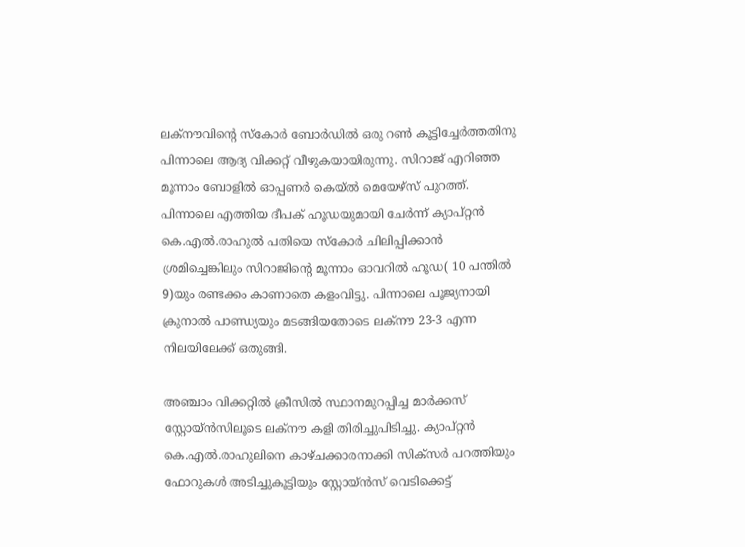ലക്‌നൗവിന്റെ സ്‌കോർ ബോർഡിൽ ഒരു റൺ കൂട്ടിച്ചേർത്തതിനു പിന്നാലെ ആദ്യ വിക്കറ്റ് വീഴുകയായിരുന്നു. സിറാജ് എറിഞ്ഞ മൂന്നാം ബോളിൽ ഓപ്പണർ കെയ്ൽ മെയേഴ്‌സ് പുറത്ത്. പിന്നാലെ എത്തിയ ദീപക് ഹൂഡയുമായി ചേർന്ന് ക്യാപ്റ്റൻ കെ.എൽ.രാഹുൽ പതിയെ സ്‌കോർ ചിലിപ്പിക്കാൻ ശ്രമിച്ചെങ്കിലും സിറാജിന്റെ മൂന്നാം ഓവറിൽ ഹൂഡ( 10 പന്തിൽ 9)യും രണ്ടക്കം കാണാതെ കളംവിട്ടു. പിന്നാലെ പൂജ്യനായി ക്രുനാൽ പാണ്ഡ്യയും മടങ്ങിയതോടെ ലക്‌നൗ 23-3 എന്ന നിലയിലേക്ക് ഒതുങ്ങി.

അഞ്ചാം വിക്കറ്റിൽ ക്രീസിൽ സ്ഥാനമുറപ്പിച്ച മാർക്കസ് സ്റ്റോയ്ൻസിലൂടെ ലക്‌നൗ കളി തിരിച്ചുപിടിച്ചു. ക്യാപ്റ്റൻ കെ.എൽ.രാഹുലിനെ കാഴ്ചക്കാരനാക്കി സിക്‌സർ പറത്തിയും ഫോറുകൾ അടിച്ചുകൂട്ടിയും സ്റ്റോയ്ൻസ് വെടിക്കെട്ട്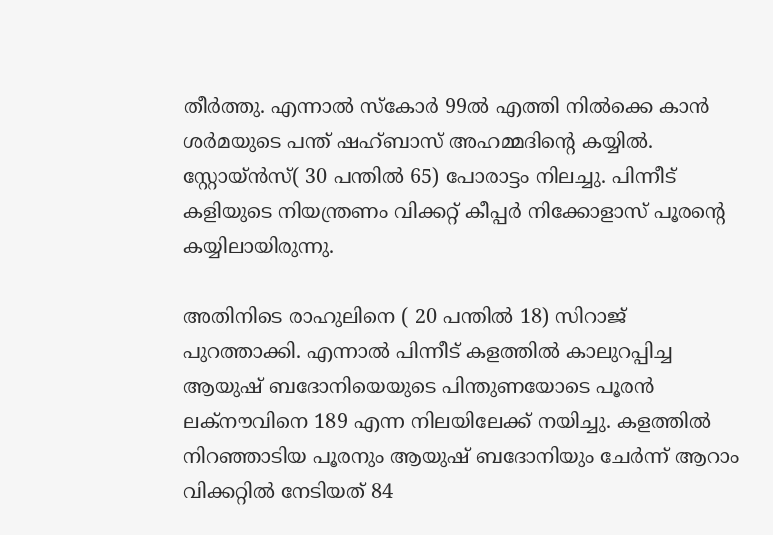തീർത്തു. എന്നാൽ സ്‌കോർ 99ൽ എത്തി നിൽക്കെ കാൻ ശർമയുടെ പന്ത് ഷഹ്ബാസ് അഹമ്മദിന്റെ കയ്യിൽ. സ്റ്റോയ്ൻസ്( 30 പന്തിൽ 65) പോരാട്ടം നിലച്ചു. പിന്നീട് കളിയുടെ നിയന്ത്രണം വിക്കറ്റ് കീപ്പർ നിക്കോളാസ് പൂരന്റെ കയ്യിലായിരുന്നു.

അതിനിടെ രാഹുലിനെ ( 20 പന്തിൽ 18) സിറാജ് പുറത്താക്കി. എന്നാൽ പിന്നീട് കളത്തിൽ കാലുറപ്പിച്ച ആയുഷ് ബദോനിയെയുടെ പിന്തുണയോടെ പൂരൻ ലക്‌നൗവിനെ 189 എന്ന നിലയിലേക്ക് നയിച്ചു. കളത്തിൽ നിറഞ്ഞാടിയ പൂരനും ആയുഷ് ബദോനിയും ചേർന്ന് ആറാം വിക്കറ്റിൽ നേടിയത് 84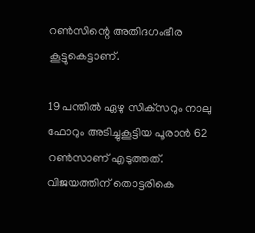റൺസിന്റെ അതിദഗംഭീര കൂട്ടുകെട്ടാണ്.

19 പന്തിൽ ഏഴു സിക്‌സറും നാലു ഫോറും അടിച്ചുകൂട്ടിയ പൂരാൻ 62 റൺസാണ് എടുത്തത്. വിജയത്തിന് തൊട്ടരികെ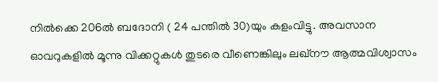നിൽക്കെ 206ൽ ബദോനി ( 24 പന്തിൽ 30)യും കളംവിട്ടു. അവസാന ഓവറുകളിൽ മൂന്നു വിക്കറ്റുകൾ തുടരെ വീണെങ്കിലും ലഖ്‌നൗ ആത്മവിശ്വാസം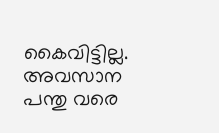കൈവിട്ടില്ല. അവസാന പന്തു വരെ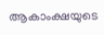ആകാംക്ഷയുടെ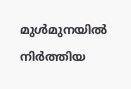മുൾമുനയിൽ നിർത്തിയ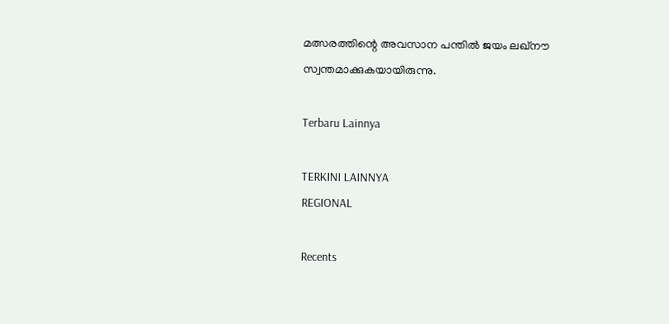മത്സരത്തിന്റെ അവസാന പന്തിൽ ജയം ലഖ്‌നൗ സ്വന്തമാക്കുകയായിരുന്നു.

Terbaru Lainnya

TERKINI LAINNYA
REGIONAL

Recents